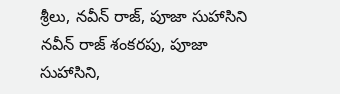శ్రీలు, నవీన్ రాజ్, పూజా సుహాసిని
నవీన్ రాజ్ శంకరపు, పూజా సుహాసిని,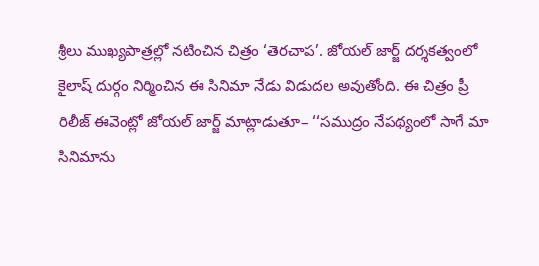శ్రీలు ముఖ్యపాత్రల్లో నటించిన చిత్రం ‘తెరచాప’. జోయల్ జార్జ్ దర్శకత్వంలో కైలాష్ దుర్గం నిర్మించిన ఈ సినిమా నేడు విడుదల అవుతోంది. ఈ చిత్రం ప్రీ రిలీజ్ ఈవెంట్లో జోయల్ జార్జ్ మాట్లాడుతూ– ‘‘సముద్రం నేపథ్యంలో సాగే మా సినిమాను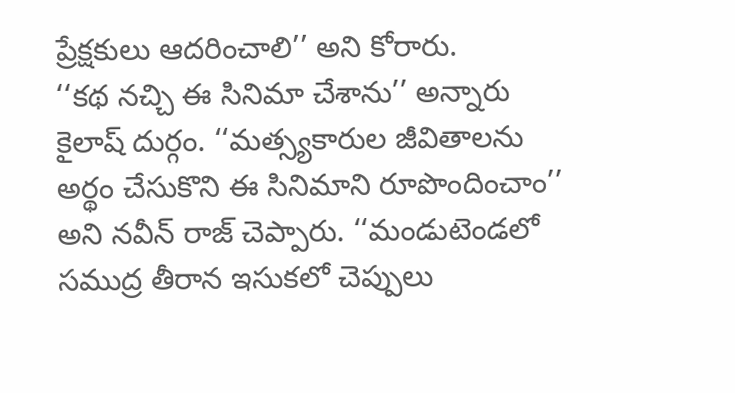ప్రేక్షకులు ఆదరించాలి’’ అని కోరారు.
‘‘కథ నచ్చి ఈ సినిమా చేశాను’’ అన్నారు కైలాష్ దుర్గం. ‘‘మత్స్యకారుల జీవితాలను అర్థం చేసుకొని ఈ సినిమాని రూపొందించాం’’ అని నవీన్ రాజ్ చెప్పారు. ‘‘మండుటెండలో సముద్ర తీరాన ఇసుకలో చెప్పులు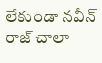లేకుండా నవీన్ రాజ్ చాలా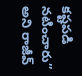కష్టపడి నటించారు’’ అని రాజీవ్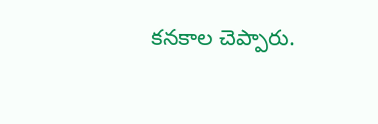కనకాల చెప్పారు.